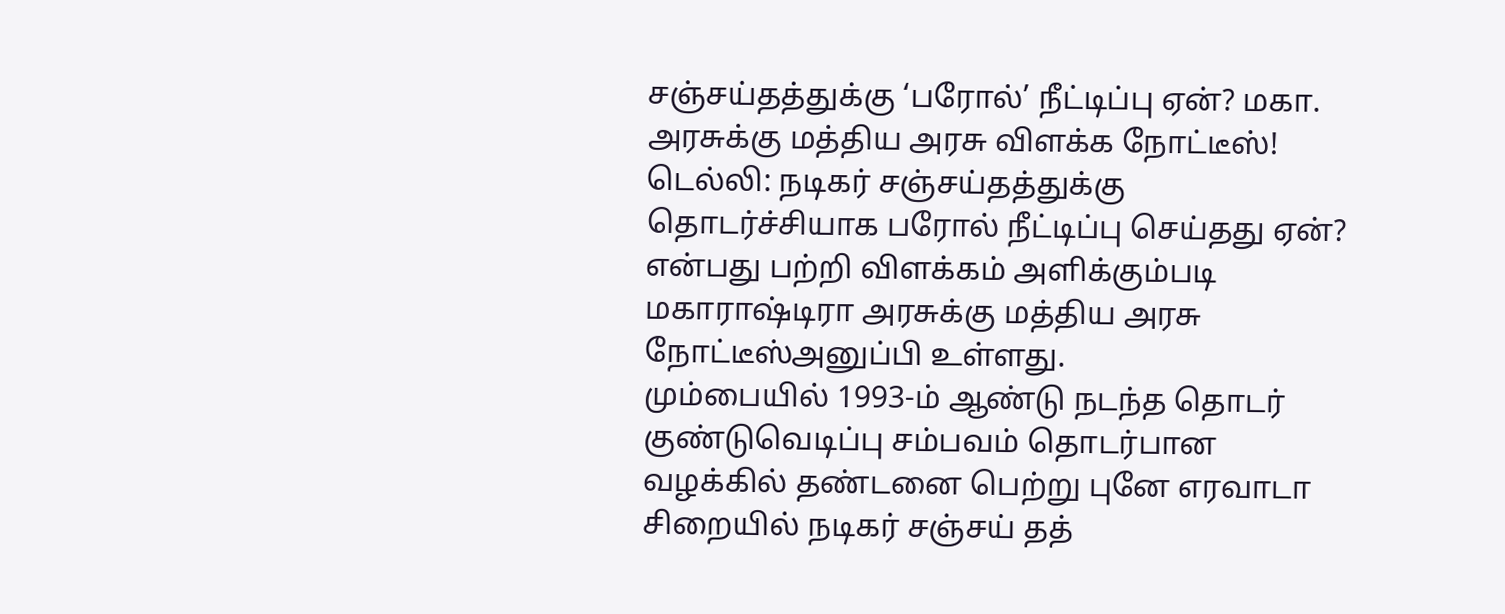சஞ்சய்தத்துக்கு ‘பரோல்’ நீட்டிப்பு ஏன்? மகா. அரசுக்கு மத்திய அரசு விளக்க நோட்டீஸ்!
டெல்லி: நடிகர் சஞ்சய்தத்துக்கு தொடர்ச்சியாக பரோல் நீட்டிப்பு செய்தது ஏன்? என்பது பற்றி விளக்கம் அளிக்கும்படி மகாராஷ்டிரா அரசுக்கு மத்திய அரசு நோட்டீஸ்அனுப்பி உள்ளது.
மும்பையில் 1993-ம் ஆண்டு நடந்த தொடர் குண்டுவெடிப்பு சம்பவம் தொடர்பான வழக்கில் தண்டனை பெற்று புனே எரவாடா சிறையில் நடிகர் சஞ்சய் தத்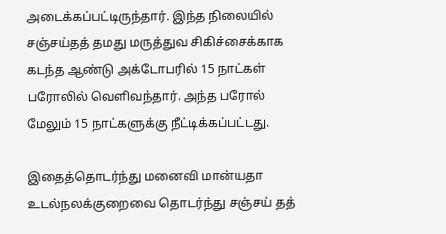அடைக்கப்பட்டிருந்தார். இந்த நிலையில் சஞ்சய்தத் தமது மருத்துவ சிகிச்சைக்காக கடந்த ஆண்டு அக்டோபரில் 15 நாட்கள் பரோலில் வெளிவந்தார். அந்த பரோல் மேலும் 15 நாட்களுக்கு நீட்டிக்கப்பட்டது.

இதைத்தொடர்ந்து மனைவி மான்யதா உடல்நலக்குறைவை தொடர்ந்து சஞ்சய் தத்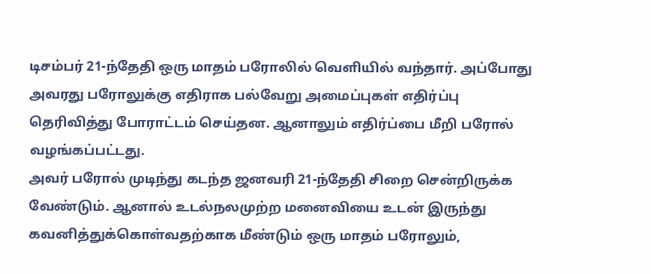டிசம்பர் 21-ந்தேதி ஒரு மாதம் பரோலில் வெளியில் வந்தார். அப்போது அவரது பரோலுக்கு எதிராக பல்வேறு அமைப்புகள் எதிர்ப்பு தெரிவித்து போராட்டம் செய்தன. ஆனாலும் எதிர்ப்பை மீறி பரோல் வழங்கப்பட்டது.
அவர் பரோல் முடிந்து கடந்த ஜனவரி 21-ந்தேதி சிறை சென்றிருக்க வேண்டும். ஆனால் உடல்நலமுற்ற மனைவியை உடன் இருந்து கவனித்துக்கொள்வதற்காக மீண்டும் ஒரு மாதம் பரோலும்,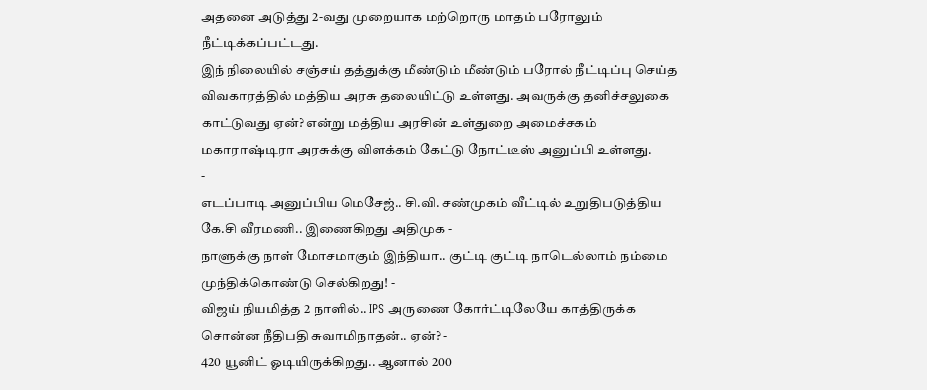அதனை அடுத்து 2-வது முறையாக மற்றொரு மாதம் பரோலும் நீட்டிக்கப்பட்டது.
இந் நிலையில் சஞ்சய் தத்துக்கு மீண்டும் மீண்டும் பரோல் நீட்டிப்பு செய்த விவகாரத்தில் மத்திய அரசு தலையிட்டு உள்ளது. அவருக்கு தனிச்சலுகை காட்டுவது ஏன்? என்று மத்திய அரசின் உள்துறை அமைச்சகம் மகாராஷ்டிரா அரசுக்கு விளக்கம் கேட்டு நோட்டீஸ் அனுப்பி உள்ளது.
-
எடப்பாடி அனுப்பிய மெசேஜ்.. சி.வி. சண்முகம் வீட்டில் உறுதிபடுத்திய கே.சி வீரமணி.. இணைகிறது அதிமுக -
நாளுக்கு நாள் மோசமாகும் இந்தியா.. குட்டி குட்டி நாடெல்லாம் நம்மை முந்திக்கொண்டு செல்கிறது! -
விஜய் நியமித்த 2 நாளில்.. IPS அருணை கோர்ட்டிலேயே காத்திருக்க சொன்ன நீதிபதி சுவாமிநாதன்.. ஏன்? -
420 யூனிட் ஓடியிருக்கிறது.. ஆனால் 200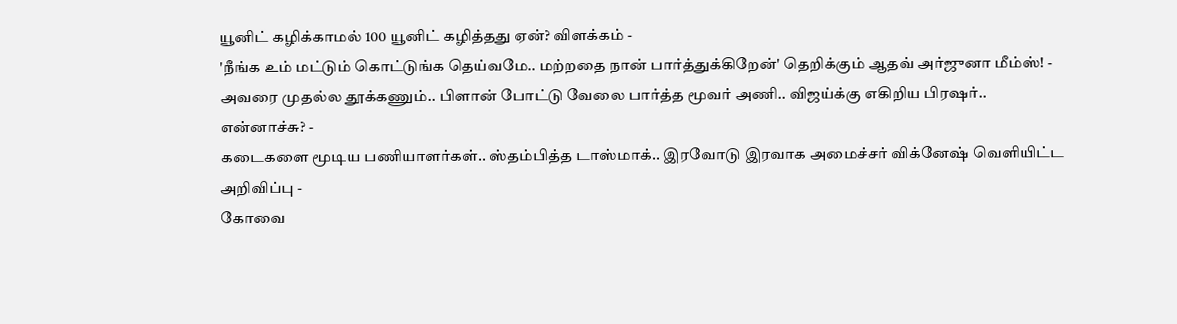யூனிட் கழிக்காமல் 100 யூனிட் கழித்தது ஏன்? விளக்கம் -
'நீங்க உம் மட்டும் கொட்டுங்க தெய்வமே.. மற்றதை நான் பார்த்துக்கிறேன்' தெறிக்கும் ஆதவ் அர்ஜுனா மீம்ஸ்! -
அவரை முதல்ல தூக்கணும்.. பிளான் போட்டு வேலை பார்த்த மூவர் அணி.. விஜய்க்கு எகிறிய பிரஷர்.. என்னாச்சு? -
கடைகளை மூடிய பணியாளர்கள்.. ஸ்தம்பித்த டாஸ்மாக்.. இரவோடு இரவாக அமைச்சர் விக்னேஷ் வெளியிட்ட அறிவிப்பு -
கோவை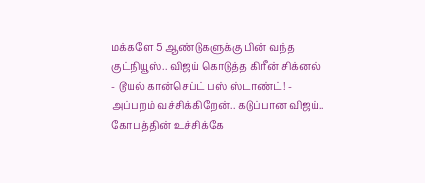மக்களே 5 ஆண்டுகளுக்கு பின் வந்த குட்நியூஸ்.. விஜய் கொடுத்த கிரீன் சிக்னல் - டூயல் கான்செப்ட் பஸ் ஸ்டாண்ட்! -
அப்பறம் வச்சிக்கிறேன்.. கடுப்பான விஜய்.. கோபத்தின் உச்சிக்கே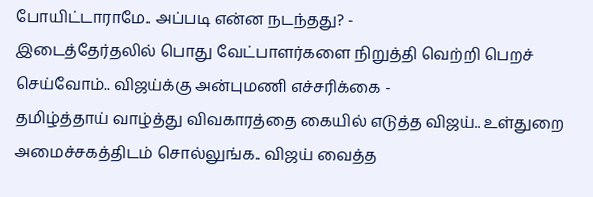போயிட்டாராமே.. அப்படி என்ன நடந்தது? -
இடைத்தேர்தலில் பொது வேட்பாளர்களை நிறுத்தி வெற்றி பெறச் செய்வோம்.. விஜய்க்கு அன்புமணி எச்சரிக்கை -
தமிழ்த்தாய் வாழ்த்து விவகாரத்தை கையில் எடுத்த விஜய்.. உள்துறை அமைச்சகத்திடம் சொல்லுங்க.. விஜய் வைத்த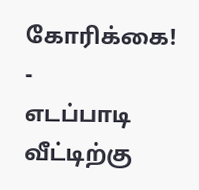கோரிக்கை! -
எடப்பாடி வீட்டிற்கு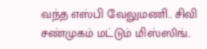வந்த எஸ்பி வேலுமணி.. சிவி சண்முகம் மட்டும் மிஸ்ஸிங்..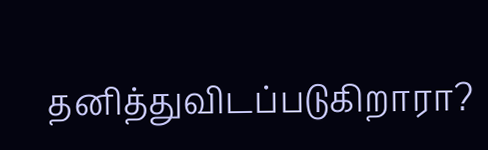தனித்துவிடப்படுகிறாரா?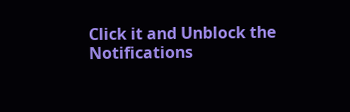Click it and Unblock the Notifications